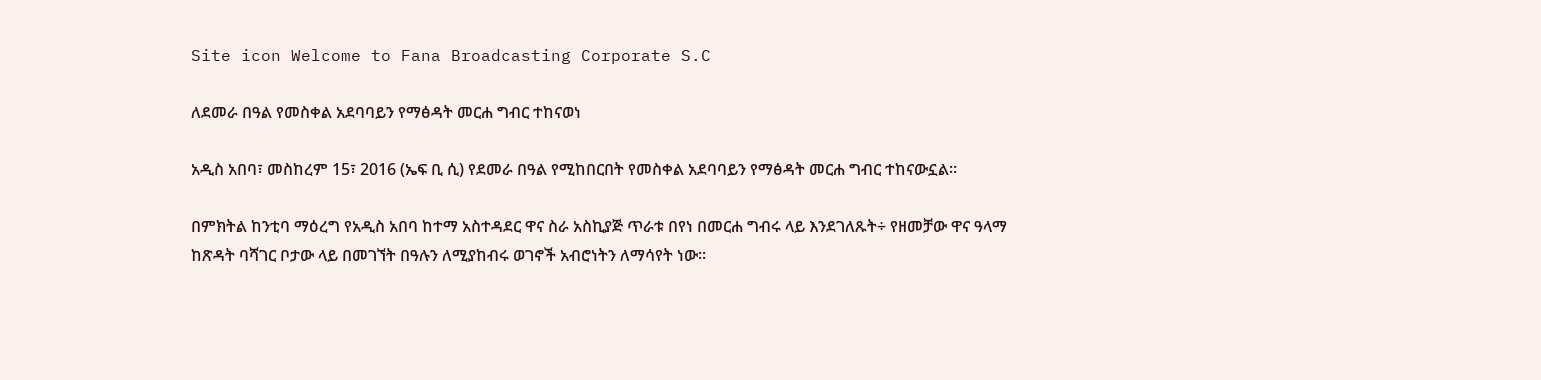Site icon Welcome to Fana Broadcasting Corporate S.C

ለደመራ በዓል የመስቀል አደባባይን የማፅዳት መርሐ ግብር ተከናወነ

አዲስ አበባ፣ መስከረም 15፣ 2016 (ኤፍ ቢ ሲ) የደመራ በዓል የሚከበርበት የመስቀል አደባባይን የማፅዳት መርሐ ግብር ተከናውኗል።

በምክትል ከንቲባ ማዕረግ የአዲስ አበባ ከተማ አስተዳደር ዋና ስራ አስኪያጅ ጥራቱ በየነ በመርሐ ግብሩ ላይ እንደገለጹት÷ የዘመቻው ዋና ዓላማ ከጽዳት ባሻገር ቦታው ላይ በመገኘት በዓሉን ለሚያከብሩ ወገኖች አብሮነትን ለማሳየት ነው፡፡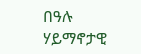በዓሉ ሃይማኖታዊ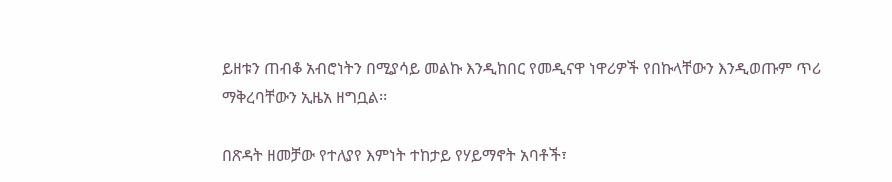ይዘቱን ጠብቆ አብሮነትን በሚያሳይ መልኩ እንዲከበር የመዲናዋ ነዋሪዎች የበኩላቸውን እንዲወጡም ጥሪ ማቅረባቸውን ኢዜአ ዘግቧል፡፡

በጽዳት ዘመቻው የተለያየ እምነት ተከታይ የሃይማኖት አባቶች፣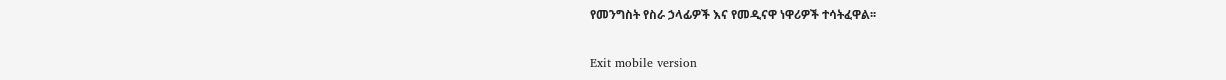የመንግስት የስራ ኃላፊዎች እና የመዲናዋ ነዋሪዎች ተሳትፈዋል፡፡

Exit mobile version